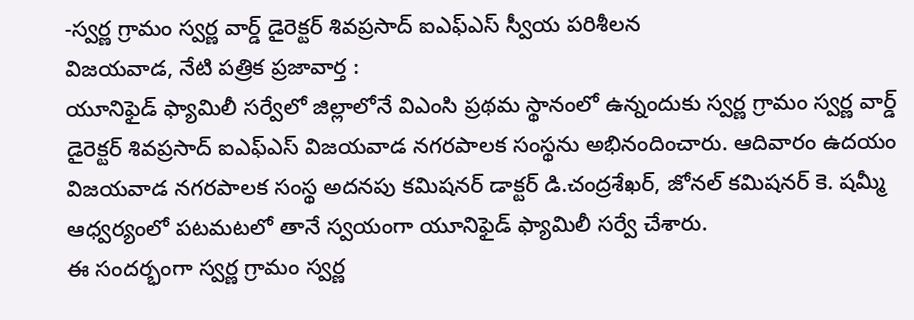-స్వర్ణ గ్రామం స్వర్ణ వార్డ్ డైరెక్టర్ శివప్రసాద్ ఐఎఫ్ఎస్ స్వీయ పరిశీలన
విజయవాడ, నేటి పత్రిక ప్రజావార్త :
యూనిఫైడ్ ఫ్యామిలీ సర్వేలో జిల్లాలోనే విఎంసి ప్రథమ స్థానంలో ఉన్నందుకు స్వర్ణ గ్రామం స్వర్ణ వార్డ్ డైరెక్టర్ శివప్రసాద్ ఐఎఫ్ఎస్ విజయవాడ నగరపాలక సంస్థను అభినందించారు. ఆదివారం ఉదయం విజయవాడ నగరపాలక సంస్థ అదనపు కమిషనర్ డాక్టర్ డి.చంద్రశేఖర్, జోనల్ కమిషనర్ కె. షమ్మీ ఆధ్వర్యంలో పటమటలో తానే స్వయంగా యూనిఫైడ్ ఫ్యామిలీ సర్వే చేశారు.
ఈ సందర్భంగా స్వర్ణ గ్రామం స్వర్ణ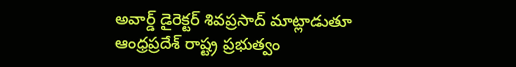అవార్డ్ డైరెక్టర్ శివప్రసాద్ మాట్లాడుతూ ఆంధ్రప్రదేశ్ రాష్ట్ర ప్రభుత్వం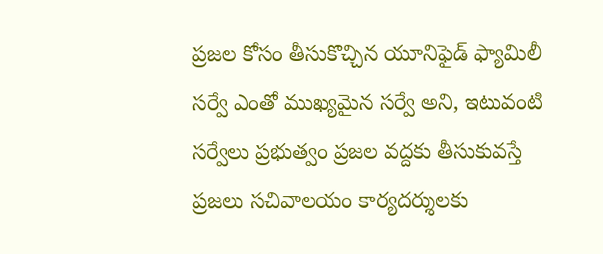ప్రజల కోసం తీసుకొచ్చిన యూనిఫైడ్ ఫ్యామిలీ సర్వే ఎంతో ముఖ్యమైన సర్వే అని, ఇటువంటి సర్వేలు ప్రభుత్వం ప్రజల వద్దకు తీసుకువస్తే ప్రజలు సచివాలయం కార్యదర్శులకు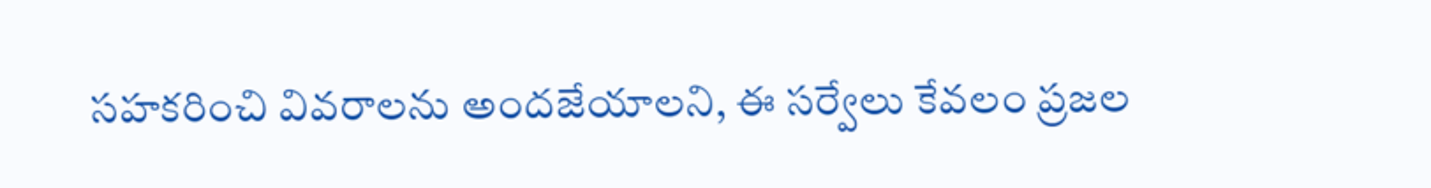సహకరించి వివరాలను అందజేయాలని, ఈ సర్వేలు కేవలం ప్రజల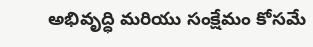అభివృద్ధి మరియు సంక్షేమం కోసమే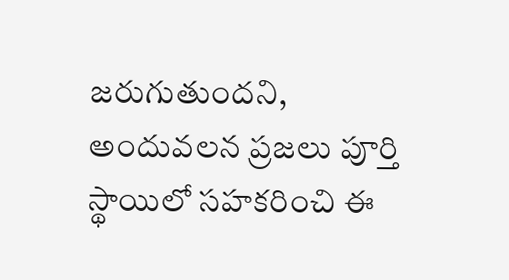జరుగుతుందని, అందువలన ప్రజలు పూర్తి స్థాయిలో సహకరించి ఈ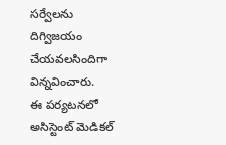సర్వేలను దిగ్విజయం చేయవలసిందిగా విన్నవించారు.
ఈ పర్యటనలో అసిస్టెంట్ మెడికల్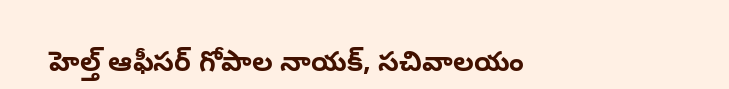హెల్త్ ఆఫీసర్ గోపాల నాయక్, సచివాలయం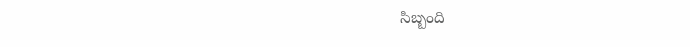సిబ్బంది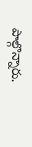పాల్గొన్నారు.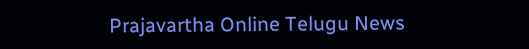Prajavartha Online Telugu News